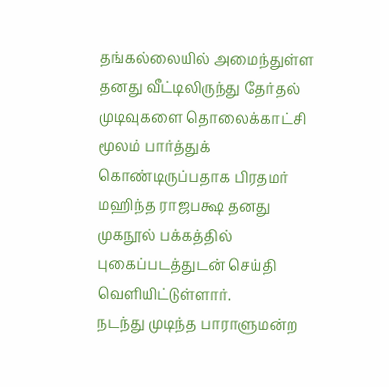தங்கல்லையில் அமைந்துள்ள தனது வீட்டிலிருந்து தேர்தல் முடிவுகளை தொலைக்காட்சி மூலம் பார்த்துக் கொண்டிருப்பதாக பிரதமர் மஹிந்த ராஜபக்ஷ தனது முகநூல் பக்கத்தில் புகைப்படத்துடன் செய்தி வெளியிட்டுள்ளார்.
நடந்து முடிந்த பாராளுமன்ற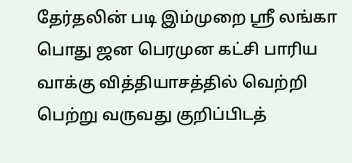தேர்தலின் படி இம்முறை ஸ்ரீ லங்கா பொது ஜன பெரமுன கட்சி பாரிய வாக்கு வித்தியாசத்தில் வெற்றி பெற்று வருவது குறிப்பிடத்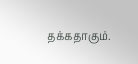தக்கதாகும்.